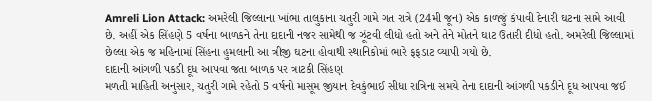Amreli Lion Attack: અમરેલી જિલ્લાના ખાંભા તાલુકાના ચતુરી ગામે ગત રાત્રે (24મી જૂન) એક કાળજું કંપાવી દેનારી ઘટના સામે આવી છે. અહીં એક સિંહણે 5 વર્ષના બાળકને તેના દાદાની નજર સામેથી જ ઝૂંટવી લીધો હતો અને તેને મોતને ઘાટ ઉતારી દીધો હતો. અમરેલી જિલ્લામાં છેલ્લા એક જ મહિનામાં સિંહના હુમલાની આ ત્રીજી ઘટના હોવાથી સ્થાનિકોમાં ભારે ફફડાટ વ્યાપી ગયો છે.
દાદાની આંગળી પકડી દૂધ આપવા જતા બાળક પર ત્રાટકી સિંહણ
મળતી માહિતી અનુસાર, ચતુરી ગામે રહેતો 5 વર્ષનો માસૂમ જીયાન દેવકુંભાઈ સીધા રાત્રિના સમયે તેના દાદાની આંગળી પકડીને દૂધ આપવા જઈ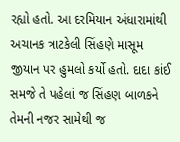રહ્યો હતો. આ દરમિયાન અંધારામાંથી અચાનક ત્રાટકેલી સિંહણે માસૂમ જીયાન પર હુમલો કર્યો હતો. દાદા કાંઈ સમજે તે પહેલાં જ સિંહણ બાળકને તેમની નજર સામેથી જ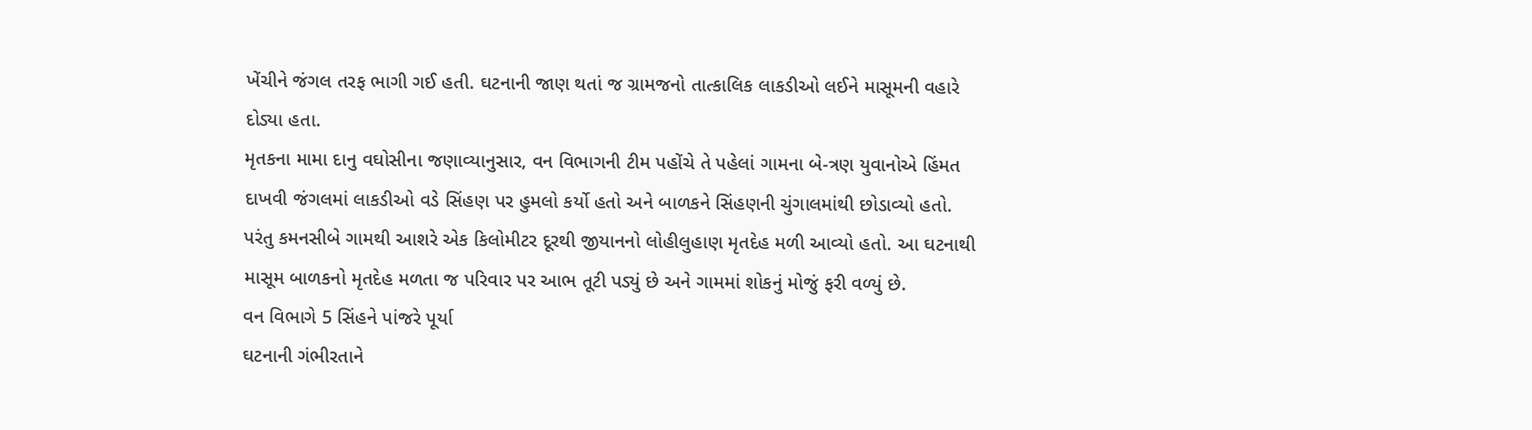ખેંચીને જંગલ તરફ ભાગી ગઈ હતી. ઘટનાની જાણ થતાં જ ગ્રામજનો તાત્કાલિક લાકડીઓ લઈને માસૂમની વહારે દોડ્યા હતા.
મૃતકના મામા દાનુ વઘોસીના જણાવ્યાનુસાર, વન વિભાગની ટીમ પહોંચે તે પહેલાં ગામના બે-ત્રણ યુવાનોએ હિંમત દાખવી જંગલમાં લાકડીઓ વડે સિંહણ પર હુમલો કર્યો હતો અને બાળકને સિંહણની ચુંગાલમાંથી છોડાવ્યો હતો. પરંતુ કમનસીબે ગામથી આશરે એક કિલોમીટર દૂરથી જીયાનનો લોહીલુહાણ મૃતદેહ મળી આવ્યો હતો. આ ઘટનાથી માસૂમ બાળકનો મૃતદેહ મળતા જ પરિવાર પર આભ તૂટી પડ્યું છે અને ગામમાં શોકનું મોજું ફરી વળ્યું છે.
વન વિભાગે 5 સિંહને પાંજરે પૂર્યા
ઘટનાની ગંભીરતાને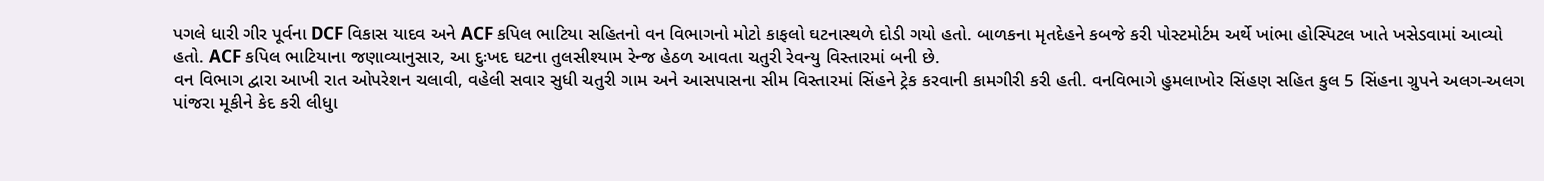પગલે ધારી ગીર પૂર્વના DCF વિકાસ યાદવ અને ACF કપિલ ભાટિયા સહિતનો વન વિભાગનો મોટો કાફલો ઘટનાસ્થળે દોડી ગયો હતો. બાળકના મૃતદેહને કબજે કરી પોસ્ટમોર્ટમ અર્થે ખાંભા હોસ્પિટલ ખાતે ખસેડવામાં આવ્યો હતો. ACF કપિલ ભાટિયાના જણાવ્યાનુસાર, આ દુઃખદ ઘટના તુલસીશ્યામ રેન્જ હેઠળ આવતા ચતુરી રેવન્યુ વિસ્તારમાં બની છે.
વન વિભાગ દ્વારા આખી રાત ઓપરેશન ચલાવી, વહેલી સવાર સુધી ચતુરી ગામ અને આસપાસના સીમ વિસ્તારમાં સિંહને ટ્રેક કરવાની કામગીરી કરી હતી. વનવિભાગે હુમલાખોર સિંહણ સહિત કુલ 5 સિંહના ગ્રુપને અલગ-અલગ પાંજરા મૂકીને કેદ કરી લીધુા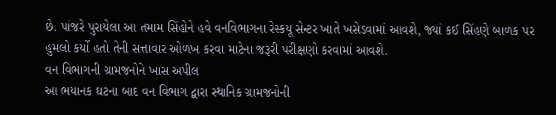છે. પાંજરે પુરાયેલા આ તમામ સિંહોને હવે વનવિભાગના રેસ્કયૂ સેન્ટર ખાતે ખસેડવામાં આવશે, જ્યાં કઈ સિંહણે બાળક પર હુમલો કર્યો હતો તેની સત્તાવાર ઓળખ કરવા માટેના જરૂરી પરીક્ષણો કરવામાં આવશે.
વન વિભાગની ગ્રામજનોને ખાસ અપીલ
આ ભયાનક ઘટના બાદ વન વિભાગ દ્વારા સ્થાનિક ગ્રામજનોની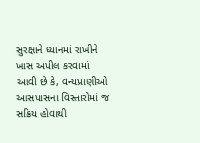સુરક્ષાને ધ્યાનમાં રાખીને ખાસ અપીલ કરવામાં આવી છે કે, વન્યપ્રાણીઓ આસપાસના વિસ્તારોમાં જ સક્રિય હોવાથી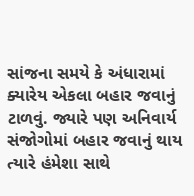સાંજના સમયે કે અંધારામાં ક્યારેય એકલા બહાર જવાનું ટાળવું. જ્યારે પણ અનિવાર્ય સંજોગોમાં બહાર જવાનું થાય ત્યારે હંમેશા સાથે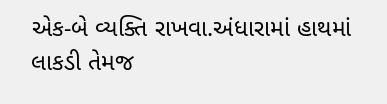એક-બે વ્યક્તિ રાખવા.અંધારામાં હાથમાં લાકડી તેમજ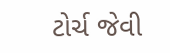ટોર્ચ જેવી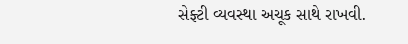સેફ્ટી વ્યવસ્થા અચૂક સાથે રાખવી.